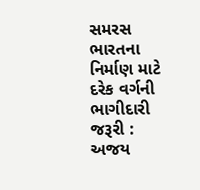સમરસ ભારતના નિર્માણ માટે દરેક વર્ગની ભાગીદારી જરૂરી : અજય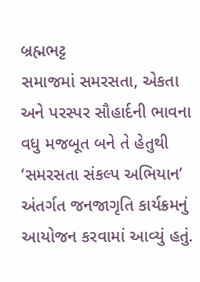બ્રહ્મભટ્ટ
સમાજમાં સમરસતા, એકતા અને પરસ્પર સૌહાર્દની ભાવના વધુ મજબૂત બને તે હેતુથી ‘સમરસતા સંકલ્પ અભિયાન’ અંતર્ગત જનજાગૃતિ કાર્યક્રમનું આયોજન કરવામાં આવ્યું હતું.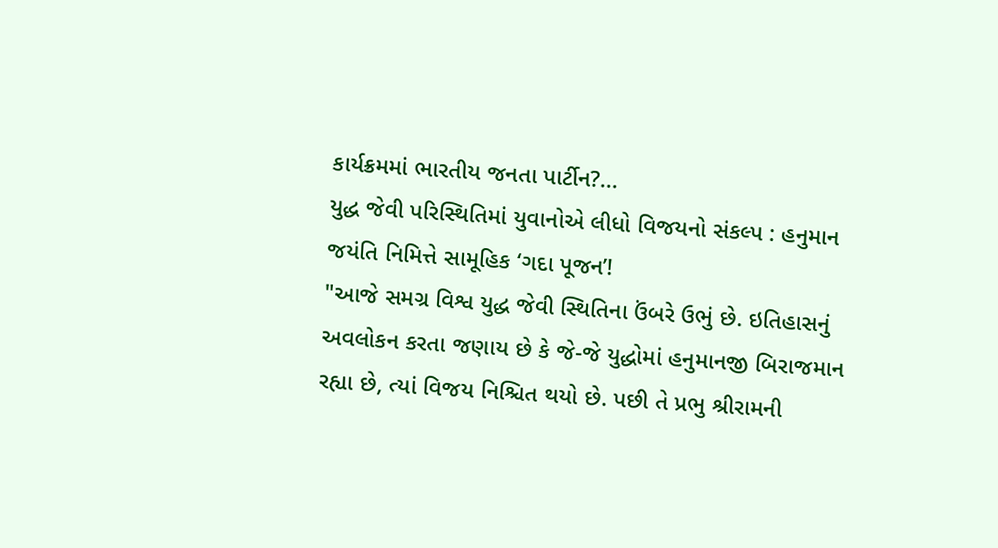કાર્યક્રમમાં ભારતીય જનતા પાર્ટીન?...
યુદ્ધ જેવી પરિસ્થિતિમાં યુવાનોએ લીધો વિજયનો સંકલ્પ : હનુમાન જયંતિ નિમિત્તે સામૂહિક ‘ગદા પૂજન’!
"આજે સમગ્ર વિશ્વ યુદ્ધ જેવી સ્થિતિના ઉંબરે ઉભું છે. ઇતિહાસનું અવલોકન કરતા જણાય છે કે જે-જે યુદ્ધોમાં હનુમાનજી બિરાજમાન રહ્યા છે, ત્યાં વિજય નિશ્ચિત થયો છે. પછી તે પ્રભુ શ્રીરામની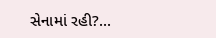સેનામાં રહી?...